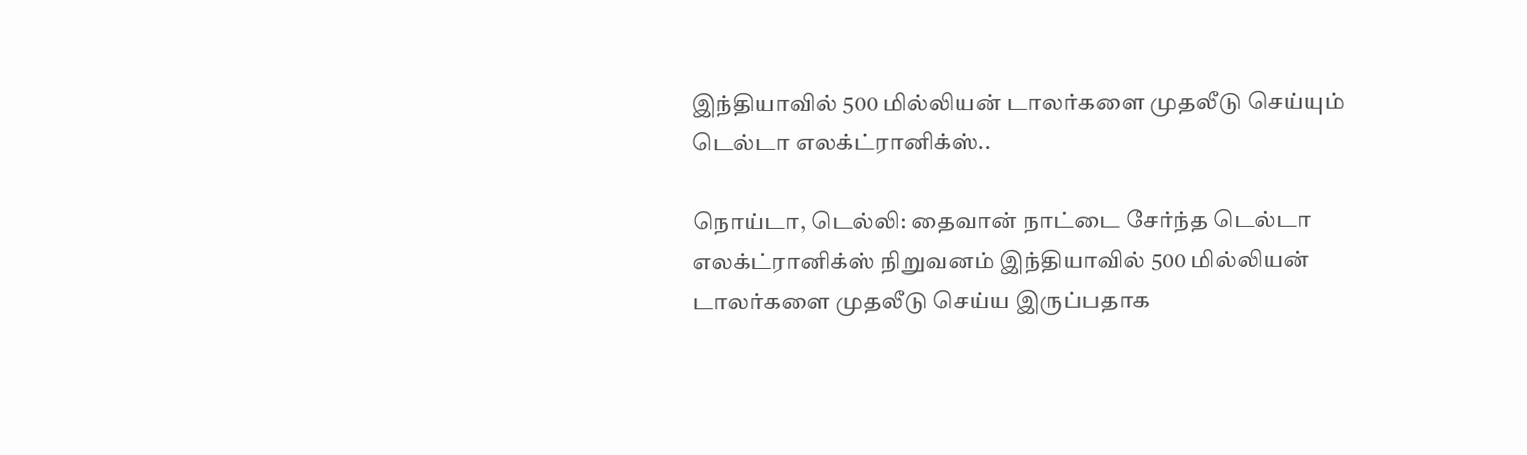இந்தியாவில் 500 மில்லியன் டாலர்களை முதலீடு செய்யும் டெல்டா எலக்ட்ரானிக்ஸ்..

நொய்டா, டெல்லி: தைவான் நாட்டை சேர்ந்த டெல்டா எலக்ட்ரானிக்ஸ் நிறுவனம் இந்தியாவில் 500 மில்லியன் டாலர்களை முதலீடு செய்ய இருப்பதாக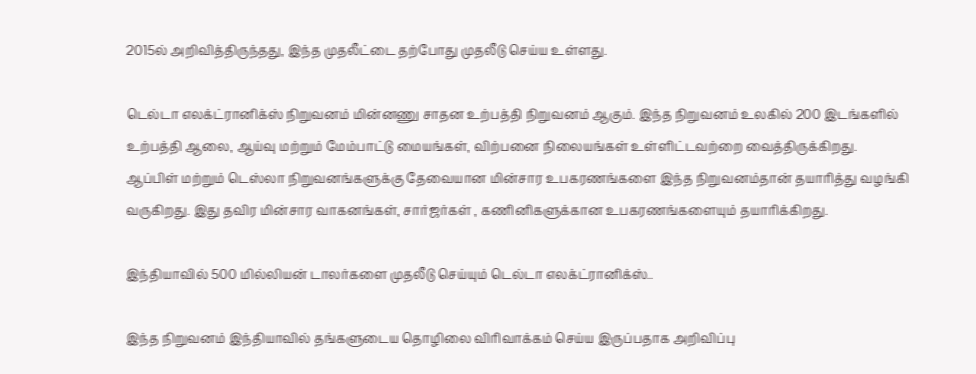2015ல் அறிவித்திருந்தது, இந்த முதலீட்டை தற்போது முதலீடு செய்ய உள்ளது.

டெல்டா எலக்ட்ரானிக்ஸ் நிறுவனம் மின்னணு சாதன உற்பத்தி நிறுவனம் ஆகும். இந்த நிறுவனம் உலகில் 200 இடங்களில் உற்பத்தி ஆலை, ஆய்வு மற்றும் மேம்பாட்டு மையங்கள், விற்பனை நிலையங்கள் உள்ளிட்டவற்றை வைத்திருக்கிறது. ஆப்பிள் மற்றும் டெஸ்லா நிறுவனங்களுக்கு தேவையான மின்சார உபகரணங்களை இந்த நிறுவனம்தான் தயாரித்து வழங்கி வருகிறது. இது தவிர மின்சார வாகனங்கள், சார்ஜர்கள் , கணினிகளுக்கான உபகரணங்களையும் தயாரிக்கிறது.

இந்தியாவில் 500 மில்லியன் டாலர்களை முதலீடு செய்யும் டெல்டா எலக்ட்ரானிக்ஸ்..

இந்த நிறுவனம் இந்தியாவில் தங்களுடைய தொழிலை விரிவாக்கம் செய்ய இருப்பதாக அறிவிப்பு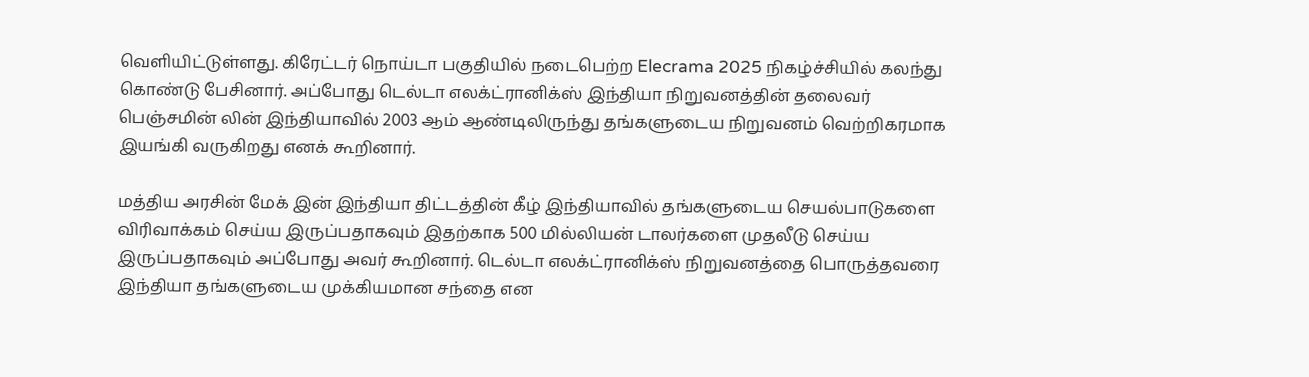வெளியிட்டுள்ளது. கிரேட்டர் நொய்டா பகுதியில் நடைபெற்ற Elecrama 2025 நிகழ்ச்சியில் கலந்து கொண்டு பேசினார். அப்போது டெல்டா எலக்ட்ரானிக்ஸ் இந்தியா நிறுவனத்தின் தலைவர் பெஞ்சமின் லின் இந்தியாவில் 2003 ஆம் ஆண்டிலிருந்து தங்களுடைய நிறுவனம் வெற்றிகரமாக இயங்கி வருகிறது எனக் கூறினார்.

மத்திய அரசின் மேக் இன் இந்தியா திட்டத்தின் கீழ் இந்தியாவில் தங்களுடைய செயல்பாடுகளை விரிவாக்கம் செய்ய இருப்பதாகவும் இதற்காக 500 மில்லியன் டாலர்களை முதலீடு செய்ய இருப்பதாகவும் அப்போது அவர் கூறினார். டெல்டா எலக்ட்ரானிக்ஸ் நிறுவனத்தை பொருத்தவரை இந்தியா தங்களுடைய முக்கியமான சந்தை என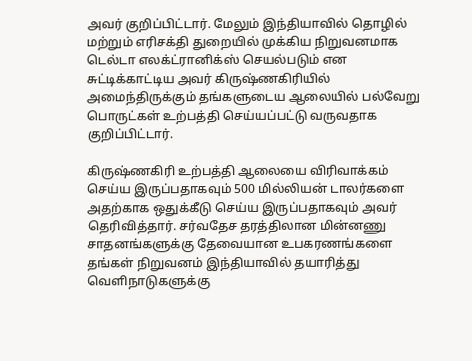அவர் குறிப்பிட்டார். மேலும் இந்தியாவில் தொழில் மற்றும் எரிசக்தி துறையில் முக்கிய நிறுவனமாக டெல்டா எலக்ட்ரானிக்ஸ் செயல்படும் என சுட்டிக்காட்டிய அவர் கிருஷ்ணகிரியில் அமைந்திருக்கும் தங்களுடைய ஆலையில் பல்வேறு பொருட்கள் உற்பத்தி செய்யப்பட்டு வருவதாக குறிப்பிட்டார்.

கிருஷ்ணகிரி உற்பத்தி ஆலையை விரிவாக்கம் செய்ய இருப்பதாகவும் 500 மில்லியன் டாலர்களை அதற்காக ஒதுக்கீடு செய்ய இருப்பதாகவும் அவர் தெரிவித்தார். சர்வதேச தரத்திலான மின்னணு சாதனங்களுக்கு தேவையான உபகரணங்களை தங்கள் நிறுவனம் இந்தியாவில் தயாரித்து வெளிநாடுகளுக்கு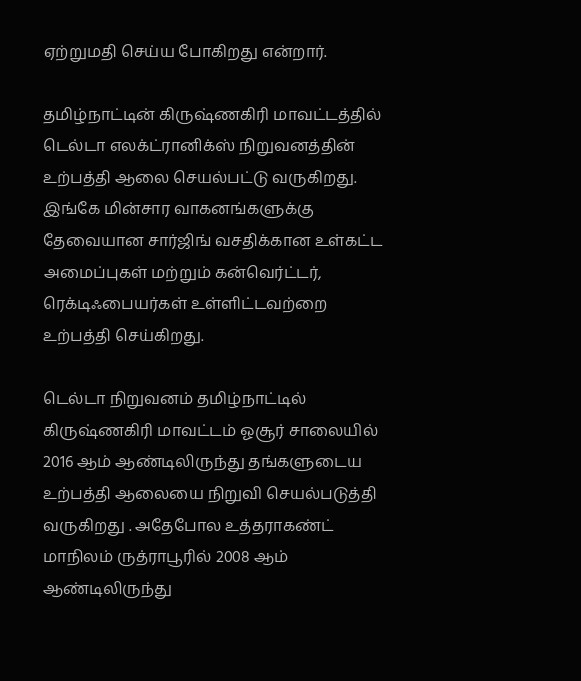ஏற்றுமதி செய்ய போகிறது என்றார்.

தமிழ்நாட்டின் கிருஷ்ணகிரி மாவட்டத்தில் டெல்டா எலக்ட்ரானிக்ஸ் நிறுவனத்தின் உற்பத்தி ஆலை செயல்பட்டு வருகிறது. இங்கே மின்சார வாகனங்களுக்கு தேவையான சார்ஜிங் வசதிக்கான உள்கட்ட அமைப்புகள் மற்றும் கன்வெர்ட்டர், ரெக்டிஃபையர்கள் உள்ளிட்டவற்றை உற்பத்தி செய்கிறது.

டெல்டா நிறுவனம் தமிழ்நாட்டில் கிருஷ்ணகிரி மாவட்டம் ஓசூர் சாலையில் 2016 ஆம் ஆண்டிலிருந்து தங்களுடைய உற்பத்தி ஆலையை நிறுவி செயல்படுத்தி வருகிறது . அதேபோல உத்தராகண்ட் மாநிலம் ருத்ராபூரில் 2008 ஆம் ஆண்டிலிருந்து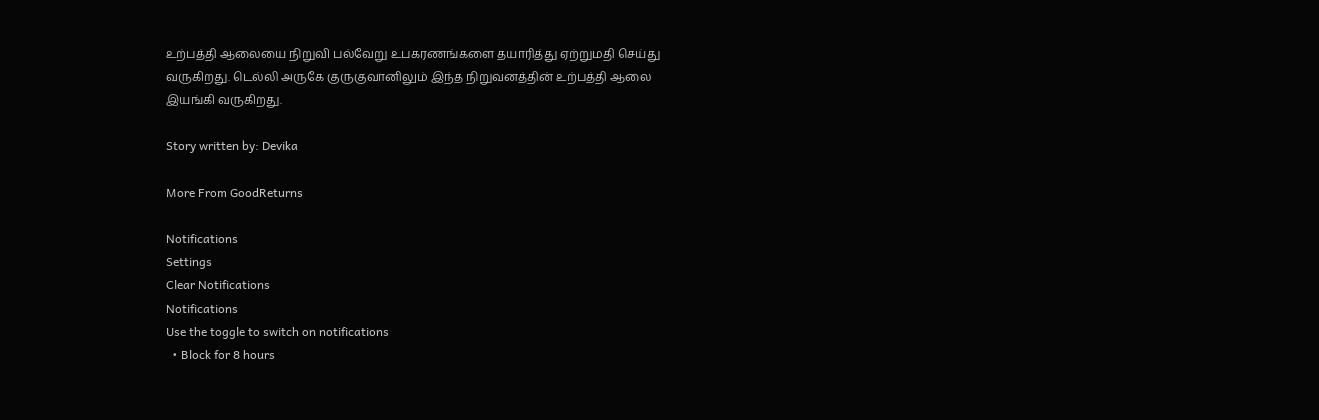உற்பத்தி ஆலையை நிறுவி பல்வேறு உபகரணங்களை தயாரித்து ஏற்றுமதி செய்து வருகிறது. டெல்லி அருகே குருகுவானிலும் இந்த நிறுவனத்தின் உற்பத்தி ஆலை இயங்கி வருகிறது.

Story written by: Devika

More From GoodReturns

Notifications
Settings
Clear Notifications
Notifications
Use the toggle to switch on notifications
  • Block for 8 hours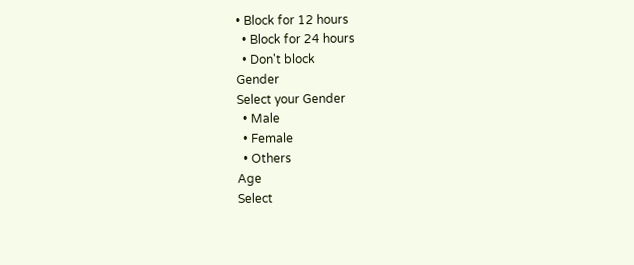• Block for 12 hours
  • Block for 24 hours
  • Don't block
Gender
Select your Gender
  • Male
  • Female
  • Others
Age
Select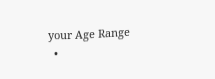your Age Range
  •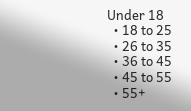Under 18
  • 18 to 25
  • 26 to 35
  • 36 to 45
  • 45 to 55
  • 55+